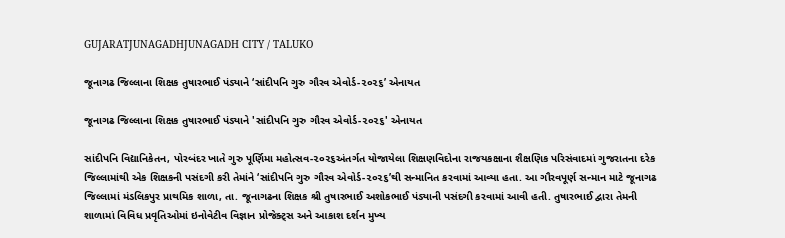GUJARATJUNAGADHJUNAGADH CITY / TALUKO

જૂનાગઢ જિલ્લાના શિક્ષક તુષારભાઈ પંડ્યાને ‘સાંદીપનિ ગુરુ ગૌરવ એવોર્ડ-૨૦૨૬’ એનાયત

જૂનાગઢ જિલ્લાના શિક્ષક તુષારભાઈ પંડ્યાને 'સાંદીપનિ ગુરુ ગૌરવ એવોર્ડ-૨૦૨૬' એનાયત

સાંદીપનિ વિદ્યાનિકેતન, પોરબંદર ખાતે ગુરુ પૂર્ણિમા મહોત્સવ-૨૦૨૬અંતર્ગત યોજાયેલા શિક્ષણવિદોના રાજયકક્ષાના શૈક્ષણિક પરિસંવાદમાં ગુજરાતના દરેક જિલ્લામાંથી એક શિક્ષકની પસંદગી કરી તેમાંને ‘સાંદીપનિ ગુરુ ગૌરવ એવોર્ડ-૨૦૨૬’થી સન્માનિત કરવામાં આવ્યા હતા. આ ગૌરવપૂર્ણ સન્માન માટે જૂનાગઢ જિલ્લામાં મંડલિકપુર પ્રાથમિક શાળા, તા. જૂનાગઢના શિક્ષક શ્રી તુષારભાઈ અશોકભાઈ પંડ્યાની પસંદગી કરવામાં આવી હતી. તુષારભાઈ દ્વારા તેમની શાળામાં વિવિધ પ્રવૃતિઓમાં ઇનોવેટીવ વિજ્ઞાન પ્રોજેક્ટ્સ અને આકાશ દર્શન મુખ્ય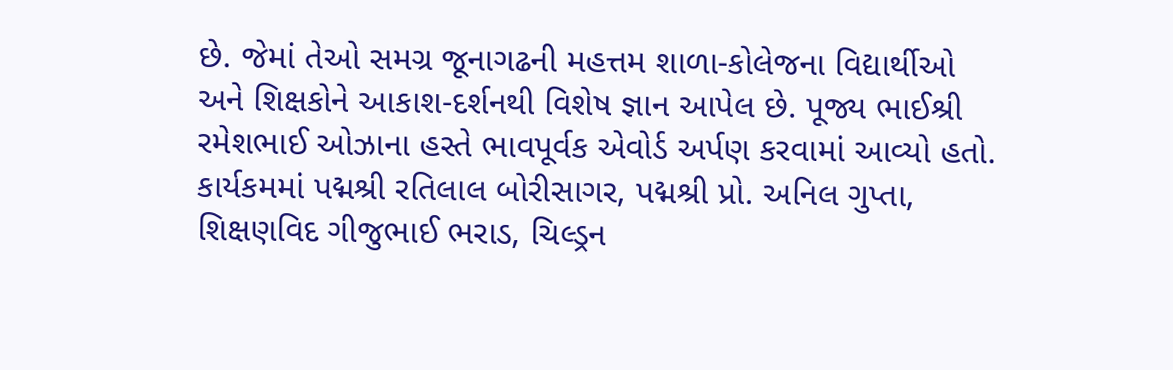છે. જેમાં તેઓ સમગ્ર જૂનાગઢની મહત્તમ શાળા-કોલેજના વિદ્યાર્થીઓ અને શિક્ષકોને આકાશ-દર્શનથી વિશેષ જ્ઞાન આપેલ છે. પૂજ્ય ભાઈશ્રી રમેશભાઈ ઓઝાના હસ્તે ભાવપૂર્વક એવોર્ડ અર્પણ કરવામાં આવ્યો હતો. કાર્યકમમાં પદ્મશ્રી રતિલાલ બોરીસાગર, પદ્મશ્રી પ્રો. અનિલ ગુપ્તા, શિક્ષણવિદ ગીજુભાઈ ભરાડ, ચિલ્ડ્રન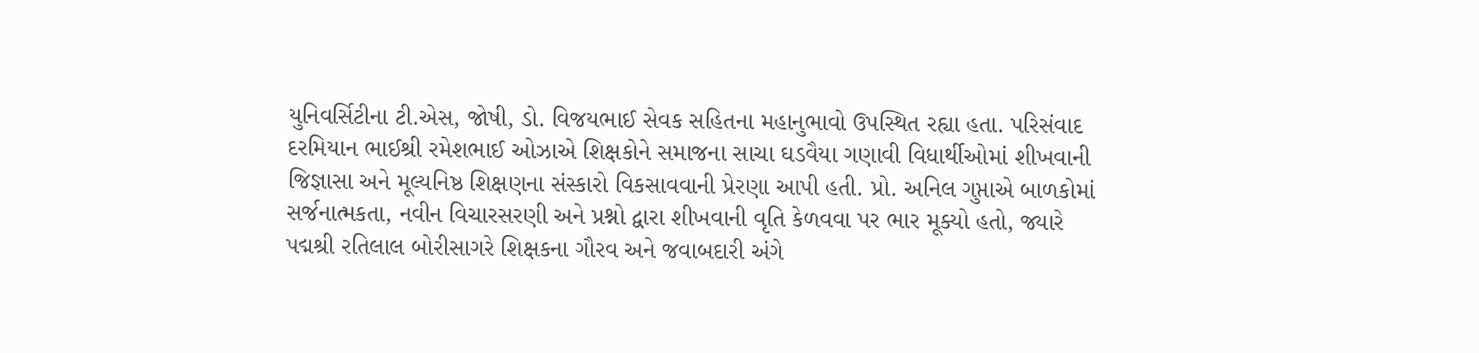યુનિવર્સિટીના ટી.એસ, જોષી, ડો. વિજયભાઈ સેવક સહિતના મહાનુભાવો ઉપસ્થિત રહ્યા હતા. પરિસંવાદ દરમિયાન ભાઈશ્રી રમેશભાઈ ઓઝાએ શિક્ષકોને સમાજના સાચા ઘડવૈયા ગણાવી વિધાર્થીઓમાં શીખવાની જિજ્ઞાસા અને મૂલ્યનિષ્ઠ શિક્ષણના સંસ્કારો વિકસાવવાની પ્રેરણા આપી હતી. પ્રો. અનિલ ગુપ્તાએ બાળકોમાં સર્જનાત્મકતા, નવીન વિચારસરણી અને પ્રશ્નો દ્વારા શીખવાની વૃતિ કેળવવા પર ભાર મૂક્યો હતો, જ્યારે પદ્મશ્રી રતિલાલ બોરીસાગરે શિક્ષકના ગૌરવ અને જવાબદારી અંગે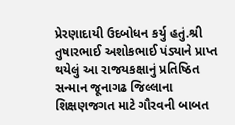પ્રેરણાદાયી ઉદબોધન કર્યુ હતું.શ્રી તુષારભાઈ અશોકભાઈ પંડ્યાને પ્રાપ્ત થયેલું આ રાજયકક્ષાનું પ્રતિષ્ઠિત સન્માન જૂનાગઢ જિલ્લાના શિક્ષણજગત માટે ગૌરવની બાબત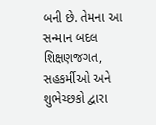બની છે. તેમના આ સન્માન બદલ શિક્ષણજગત, સહકર્મીઓ અને શુભેચ્છકો દ્વારા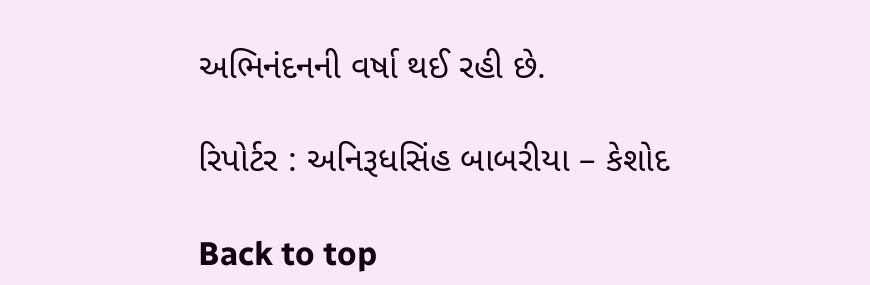અભિનંદનની વર્ષા થઈ રહી છે.

રિપોર્ટર : અનિરૂધસિંહ બાબરીયા – કેશોદ

Back to top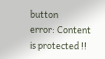button
error: Content is protected !!